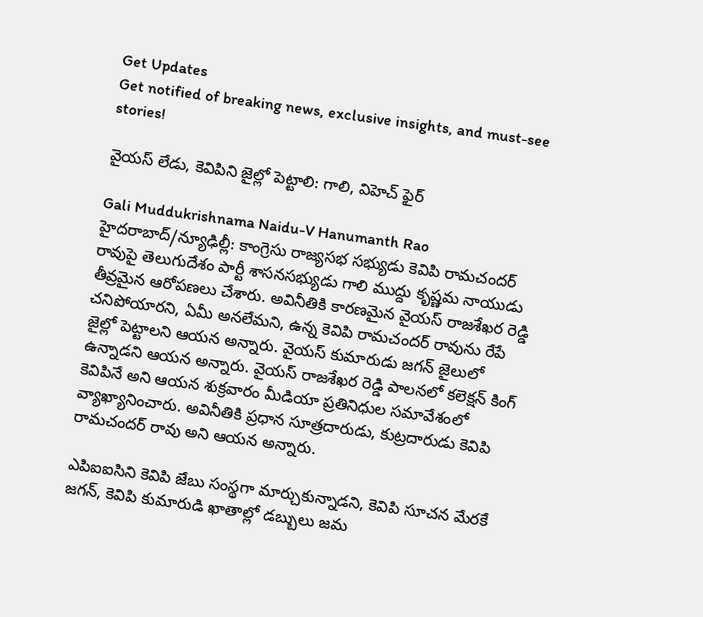Get Updates
Get notified of breaking news, exclusive insights, and must-see stories!

వైయస్ లేడు, కెవిపిని జైల్లో పెట్టాలి: గాలి, విహెచ్ ఫైర్

Gali Muddukrishnama Naidu-V Hanumanth Rao
హైదరాబాద్/న్యూఢిల్లీ: కాంగ్రెసు రాజ్యసభ సభ్యుడు కెవిపి రామచందర్ రావుపై తెలుగుదేశం పార్టీ శాసనసభ్యుడు గాలి ముద్దు కృష్ణమ నాయుడు తీవ్రమైన ఆరోపణలు చేశారు. అవినీతికి కారణమైన వైయస్ రాజశేఖర రెడ్డి చనిపోయారని, ఏమీ అనలేమని, ఉన్న కెవిపి రామచందర్ రావును రేపే జైల్లో పెట్టాలని ఆయన అన్నారు. వైయస్ కుమారుడు జగన్ జైలులో ఉన్నాడని ఆయన అన్నారు. వైయస్ రాజశేఖర రెడ్డి పాలనలో కలెక్షన్ కింగ్ కెవిపినే అని ఆయన శుక్రవారం మీడియా ప్రతినిధుల సమావేశంలో వ్యాఖ్యానించారు. అవినీతికి ప్రధాన సూత్రదారుడు, కుట్రదారుడు కెవిపి రామచందర్ రావు అని ఆయన అన్నారు.

ఎపిఐఐసిని కెవిపి జేబు సంస్థగా మార్చుకున్నాడని, కెవిపి సూచన మేరకే జగన్, కెవిపి కుమారుడి ఖాతాల్లో డబ్బులు జమ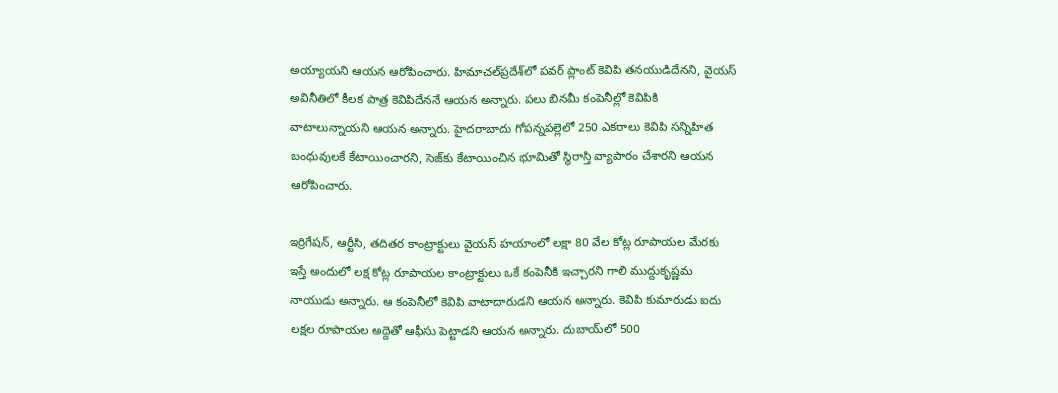అయ్యాయని ఆయన ఆరోపించారు. హిమాచల్‌ప్రదేశ్‌లో పవర్ ప్లాంట్ కెవిపి తనయుడిదేనని, వైయస్ అవినీతిలో కీలక పాత్ర కెవిపిదేననే ఆయన అన్నారు. పలు బినమీ కంపెనీల్లో కెవిపికి వాటాలున్నాయని ఆయన అన్నారు. హైదరాబాదు గోపన్నపల్లెలో 250 ఎకరాలు కెవిపి సన్నిహిత బంధువులకే కేటాయించారని, సెజ్‌కు కేటాయించిన భూమితో స్థిరాస్తి వ్యాపారం చేశారని ఆయన ఆరోపించారు.

ఇర్రిగేషన్, ఆర్టీసి, తదితర కాంట్రాక్టులు వైయస్ హయాంలో లక్షా 80 వేల కోట్ల రూపాయల మేరకు ఇస్తే అందులో లక్ష కోట్ల రూపాయల కాంట్రాక్టులు ఒకే కంపెనీకి ఇచ్చారని గాలి ముద్దుకృష్ణమ నాయుడు అన్నారు. ఆ కంపెనీలో కెవిపి వాటాదారుడని ఆయన అన్నారు. కెవిపి కుమారుడు ఐదు లక్షల రూపాయల అద్దెతో ఆఫీసు పెట్టాడని ఆయన అన్నారు. దుబాయ్‌లో 500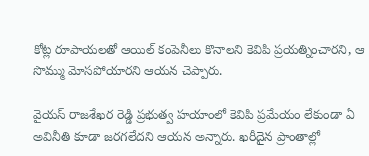కోట్ల రూపాయలతో ఆయిల్ కంపెనీలు కొనాలని కెవిపి ప్రయత్నించారని, ఆ సొమ్ము మోసపోయారని ఆయన చెప్పారు.

వైయస్ రాజశేఖర రెడ్డి ప్రభుత్వ హయాంలో కెవిపి ప్రమేయం లేకుండా ఏ అవినీతి కూడా జరగలేదని ఆయన అన్నారు. ఖరీదైన ప్రాంతాల్లో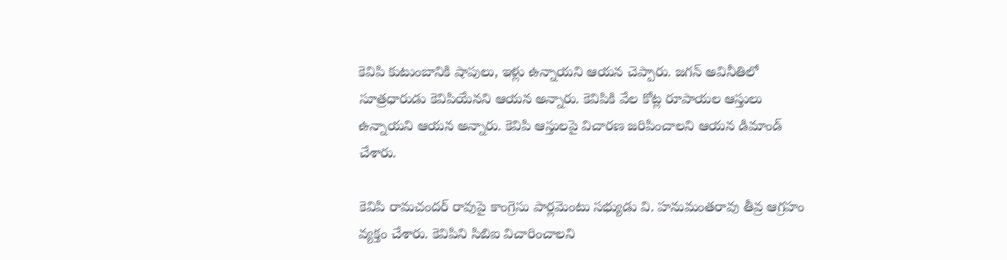కెవిపి కుటుంబానికి షాపులు, ఇళ్లు ఉన్నాయని ఆయన చెప్పారు. జగన్ అవినీతిలో సూత్రధారుడు కెవిపియేనని ఆయన అన్నారు. కెవిపికి వేల కోట్ల రూపాయల ఆస్తులు ఉన్నాయని ఆయన అన్నారు. కెవిపి ఆస్తులపై విచారణ జరిపించాలని ఆయన డిమాండ్ చేశారు.

కెవిపి రామచందర్ రావుపై కాంగ్రెసు పార్లమెంటు సభ్యుడు వి. హనుమంతరావు తీవ్ర ఆగ్రహం వ్యక్తం చేశారు. కెవిపిని సిబిఐ విచారించాలని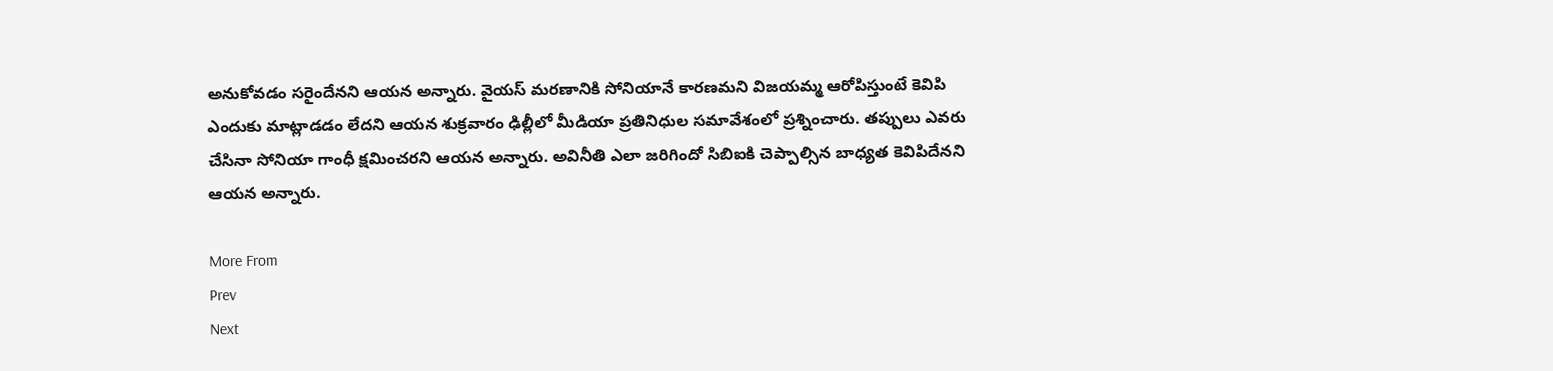అనుకోవడం సరైందేనని ఆయన అన్నారు. వైయస్ మరణానికి సోనియానే కారణమని విజయమ్మ ఆరోపిస్తుంటే కెవిపి ఎందుకు మాట్లాడడం లేదని ఆయన శుక్రవారం ఢిల్లీలో మీడియా ప్రతినిధుల సమావేశంలో ప్రశ్నించారు. తప్పులు ఎవరు చేసినా సోనియా గాంధీ క్షమించరని ఆయన అన్నారు. అవినీతి ఎలా జరిగిందో సిబిఐకి చెప్పాల్సిన బాధ్యత కెవిపిదేనని ఆయన అన్నారు.

More From
Prev
Next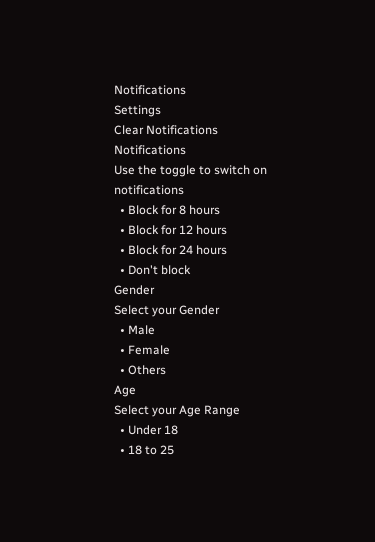Notifications
Settings
Clear Notifications
Notifications
Use the toggle to switch on notifications
  • Block for 8 hours
  • Block for 12 hours
  • Block for 24 hours
  • Don't block
Gender
Select your Gender
  • Male
  • Female
  • Others
Age
Select your Age Range
  • Under 18
  • 18 to 25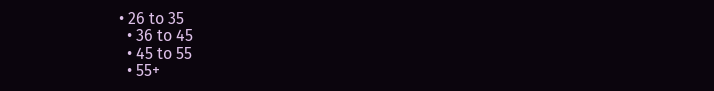• 26 to 35
  • 36 to 45
  • 45 to 55
  • 55+